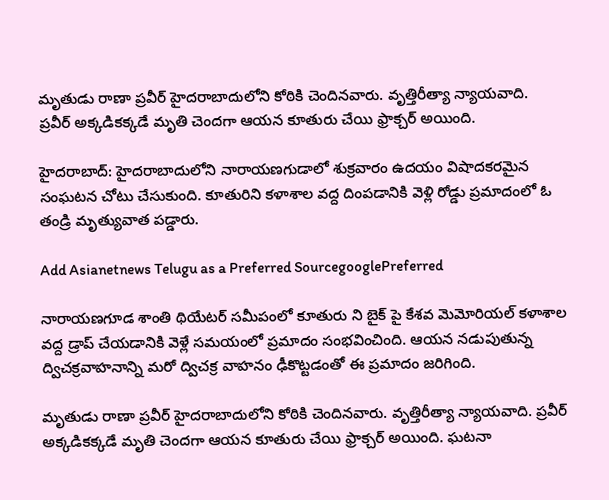మృతుడు రాణా ప్రవీర్ హైదరాబాదులోని కోఠికి చెందినవారు. వృత్తిరీత్యా న్యాయవాది.  ప్రవీర్ అక్కడికక్కడే మృతి చెందగా ఆయన కూతురు చేయి ఫ్రాక్చర్ అయింది.

హైదరాబాద్: హైదరాబాదులోని నారాయణగుడాలో శుక్రవారం ఉదయం విషాదకరమైన సంఘటన చోటు చేసుకుంది. కూతురిని కళాశాల వద్ద దింపడానికి వెళ్లి రోడ్డు ప్రమాదంలో ఓ తండ్రి మృత్యువాత పడ్డారు.

Add Asianetnews Telugu as a Preferred SourcegooglePreferred

నారాయణగూడ శాంతి థియేటర్ సమీపంలో కూతురు ని బైక్ పై కేశవ మెమోరియల్ కళాశాల వద్ద డ్రాప్ చేయడానికి వెళ్లే సమయంలో ప్రమాదం సంభవించింది. ఆయన నడుపుతున్న ద్విచక్రవాహనాన్ని మరో ద్విచక్ర వాహనం ఢీకొట్టడంతో ఈ ప్రమాదం జరిగింది.

మృతుడు రాణా ప్రవీర్ హైదరాబాదులోని కోఠికి చెందినవారు. వృత్తిరీత్యా న్యాయవాది. ప్రవీర్ అక్కడికక్కడే మృతి చెందగా ఆయన కూతురు చేయి ఫ్రాక్చర్ అయింది. ఘటనా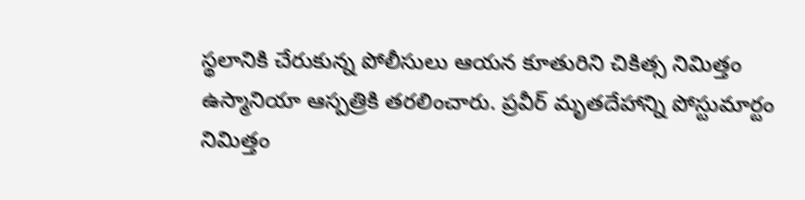స్థలానికి చేరుకున్న పోలీసులు ఆయన కూతురిని చికిత్స నిమిత్తం ఉస్మానియా ఆస్పత్రికి తరలించారు. ప్రవీర్ మృతదేహాన్ని పోస్టుమార్టం నిమిత్తం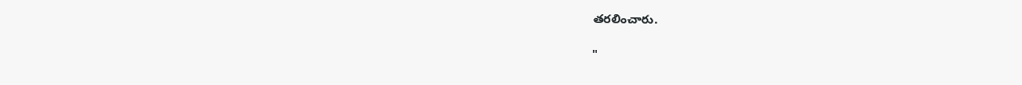తరలించారు.

"